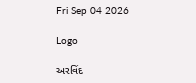Fri Sep 04 2026

Logo

અરવિંદ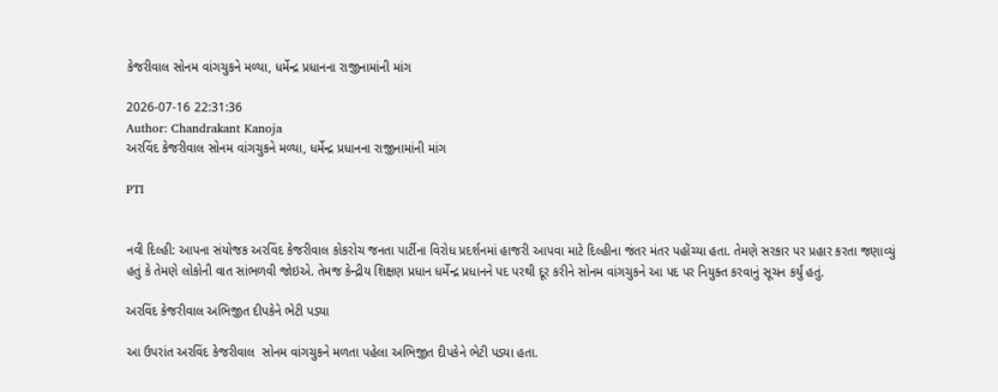કેજરીવાલ સોનમ વાંગચુકને મળ્યા, ધર્મેન્દ્ર પ્રધાનના રાજીનામાંની માંગ

2026-07-16 22:31:36
Author: Chandrakant Kanoja
અરવિંદ કેજરીવાલ સોનમ વાંગચુકને મળ્યા, ધર્મેન્દ્ર પ્રધાનના રાજીનામાંની માંગ

PTI


નવી દિલ્હી: આપના સંયોજક અરવિંદ કેજરીવાલ કોકરોચ જનતા પાર્ટીના વિરોધ પ્રદર્શનમાં હાજરી આપવા માટે દિલ્હીના જંતર મંતર પહોંચ્યા હતા. તેમણે સરકાર પર પ્રહાર કરતા જણાવ્યું હતું કે તેમણે લોકોની વાત સાંભળવી જોઇએ. તેમજ કેન્દ્રીય શિક્ષણ પ્રધાન ધર્મેન્દ્ર પ્રધાનને પદ પરથી દૂર કરીને સોનમ વાંગચુકને આ પદ પર નિયુક્ત કરવાનું સૂચન કર્યું હતું.

અરવિંદ કેજરીવાલ અભિજીત દીપકેને ભેટી પડ્યા

આ ઉપરાંત અરવિંદ કેજરીવાલ  સોનમ વાંગચુકને મળતા પહેલા અભિજીત દીપકેને ભેટી પડ્યા હતા.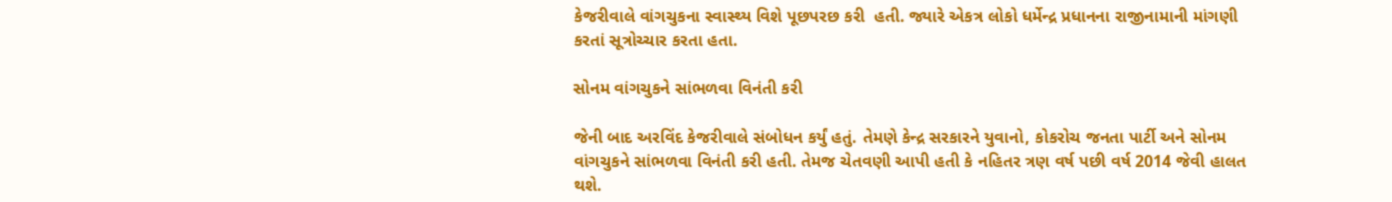કેજરીવાલે વાંગચુકના સ્વાસ્થ્ય વિશે પૂછપરછ કરી  હતી. જ્યારે એકત્ર લોકો ધર્મેન્દ્ર પ્રધાનના રાજીનામાની માંગણી કરતાં સૂત્રોચ્ચાર કરતા હતા.

સોનમ વાંગચુકને સાંભળવા વિનંતી કરી

જેની બાદ અરવિંદ કેજરીવાલે સંબોધન કર્યું હતું. તેમણે કેન્દ્ર સરકારને યુવાનો, કોકરોચ જનતા પાર્ટી અને સોનમ વાંગચુકને સાંભળવા વિનંતી કરી હતી. તેમજ ચેતવણી આપી હતી કે નહિતર ત્રણ વર્ષ પછી વર્ષ 2014 જેવી હાલત થશે.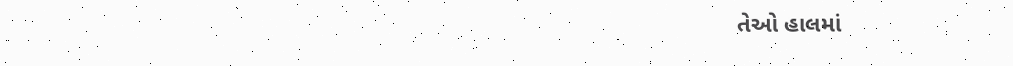તેઓ હાલમાં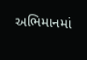અભિમાનમાં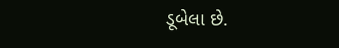ડૂબેલા છે.